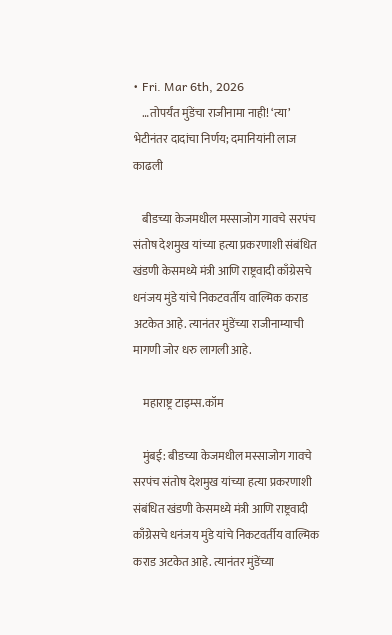• Fri. Mar 6th, 2026
    …तोपर्यंत मुंडेंचा राजीनामा नाही! ‘त्या’ भेटीनंतर दादांचा निर्णय; दमानियांनी लाज काढली

    बीडच्या केजमधील मस्साजोग गावचे सरपंच संतोष देशमुख यांच्या हत्या प्रकरणाशी संबंधित खंडणी केसमध्ये मंत्री आणि राष्ट्रवादी काँग्रेसचे धनंजय मुंडे यांचे निकटवर्तीय वाल्मिक कराड अटकेत आहे. त्यानंतर मुंडेंच्या राजीनाम्याची मागणी जोर धरु लागली आहे.

    महाराष्ट्र टाइम्स.कॉम

    मुंबई: बीडच्या केजमधील मस्साजोग गावचे सरपंच संतोष देशमुख यांच्या हत्या प्रकरणाशी संबंधित खंडणी केसमध्ये मंत्री आणि राष्ट्रवादी काँग्रेसचे धनंजय मुंडे यांचे निकटवर्तीय वाल्मिक कराड अटकेत आहे. त्यानंतर मुंडेंच्या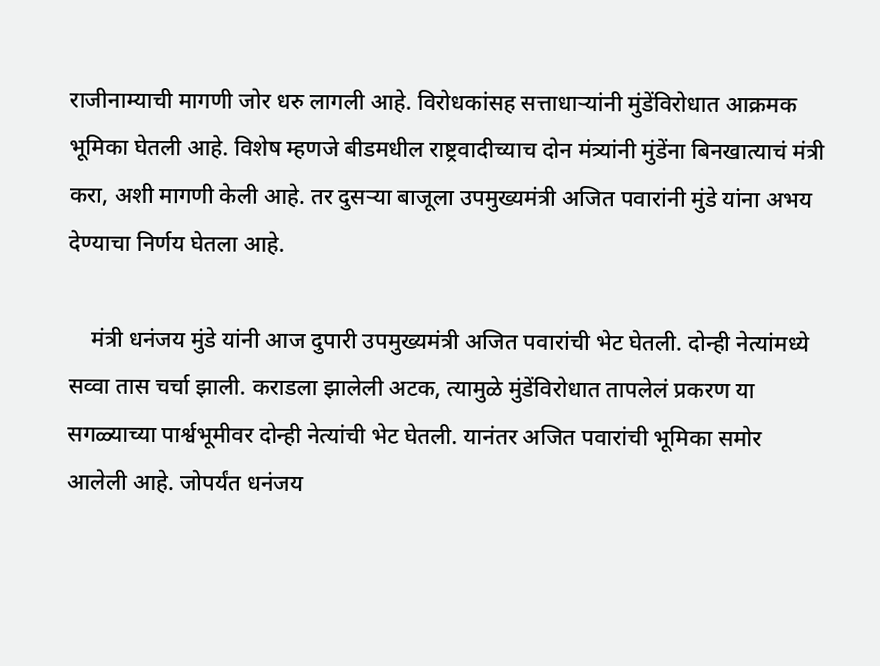राजीनाम्याची मागणी जोर धरु लागली आहे. विरोधकांसह सत्ताधाऱ्यांनी मुंडेंविरोधात आक्रमक भूमिका घेतली आहे. विशेष म्हणजे बीडमधील राष्ट्रवादीच्याच दोन मंत्र्यांनी मुंडेंना बिनखात्याचं मंत्री करा, अशी मागणी केली आहे. तर दुसऱ्या बाजूला उपमुख्यमंत्री अजित पवारांनी मुंडे यांना अभय देण्याचा निर्णय घेतला आहे.

    मंत्री धनंजय मुंडे यांनी आज दुपारी उपमुख्यमंत्री अजित पवारांची भेट घेतली. दोन्ही नेत्यांमध्ये सव्वा तास चर्चा झाली. कराडला झालेली अटक, त्यामुळे मुंडेंविरोधात तापलेलं प्रकरण या सगळ्याच्या पार्श्वभूमीवर दोन्ही नेत्यांची भेट घेतली. यानंतर अजित पवारांची भूमिका समोर आलेली आहे. जोपर्यंत धनंजय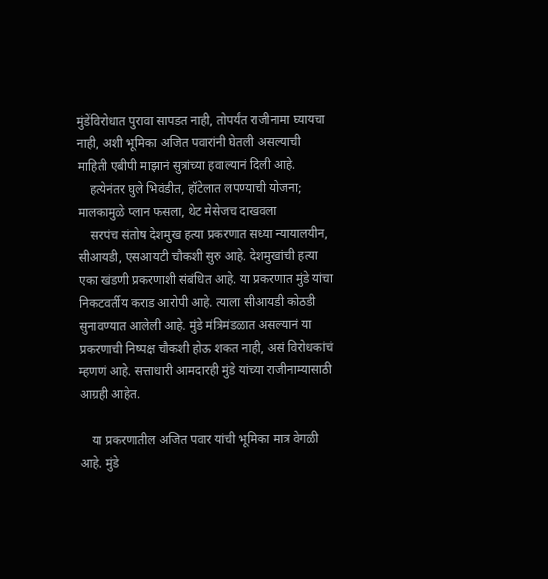मुंडेंविरोधात पुरावा सापडत नाही, तोपर्यंत राजीनामा घ्यायचा नाही, अशी भूमिका अजित पवारांनी घेतली असल्याची माहिती एबीपी माझानं सुत्रांच्या हवाल्यानं दिली आहे.
    हत्येनंतर घुले भिवंडीत, हॉटेलात लपण्याची योजना; मालकामुळे प्लान फसला, थेट मेसेजच दाखवला
    सरपंच संतोष देशमुख हत्या प्रकरणात सध्या न्यायालयीन, सीआयडी, एसआयटी चौकशी सुरु आहे. देशमुखांची हत्या एका खंडणी प्रकरणाशी संबंधित आहे. या प्रकरणात मुंडे यांचा निकटवर्तीय कराड आरोपी आहे. त्याला सीआयडी कोठडी सुनावण्यात आलेली आहे. मुंडे मंत्रिमंडळात असल्यानं या प्रकरणाची निष्पक्ष चौकशी होऊ शकत नाही, असं विरोधकांचं म्हणणं आहे. सत्ताधारी आमदारही मुंडे यांच्या राजीनाम्यासाठी आग्रही आहेत.

    या प्रकरणातील अजित पवार यांची भूमिका मात्र वेगळी आहे. मुंडे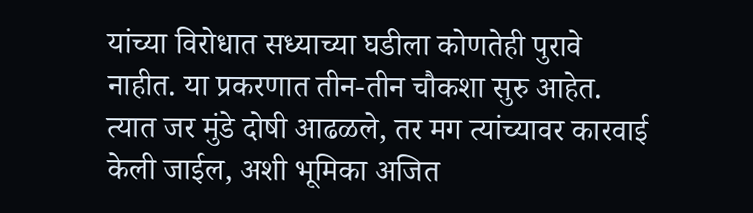यांच्या विरोधात सध्याच्या घडीला कोणतेही पुरावे नाहीत. या प्रकरणात तीन-तीन चौकशा सुरु आहेत. त्यात जर मुंडे दोषी आढळले, तर मग त्यांच्यावर कारवाई केली जाईल, अशी भूमिका अजित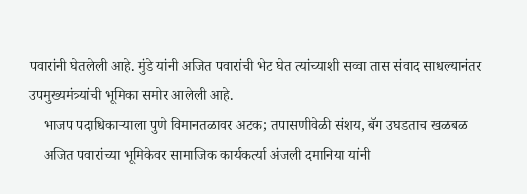पवारांनी घेतलेली आहे. मुंडे यांनी अजित पवारांची भेट घेत त्यांच्याशी सव्वा तास संवाद साधल्यानंतर उपमुख्यमंत्र्यांची भूमिका समोर आलेली आहे.
    भाजप पदाधिकाऱ्याला पुणे विमानतळावर अटक; तपासणीवेळी संशय, बॅग उघडताच खळबळ
    अजित पवारांच्या भूमिकेवर सामाजिक कार्यकर्त्या अंजली दमानिया यांनी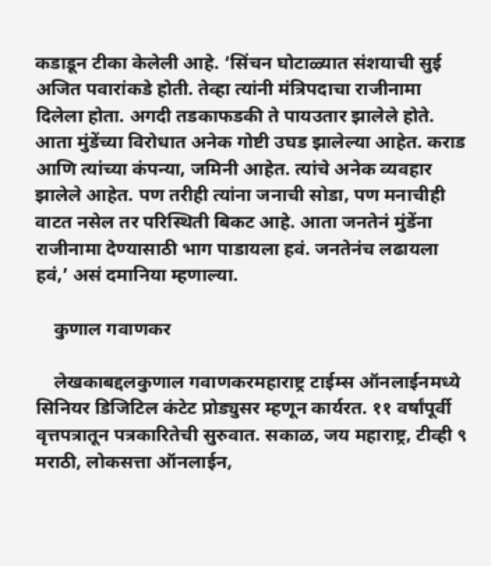कडाडून टीका केलेली आहे. ‘सिंचन घोटाळ्यात संशयाची सुई अजित पवारांकडे होती. तेव्हा त्यांनी मंत्रिपदाचा राजीनामा दिलेला होता. अगदी तडकाफडकी ते पायउतार झालेले होते. आता मुंडेंच्या विरोधात अनेक गोष्टी उघड झालेल्या आहेत. कराड आणि त्यांच्या कंपन्या, जमिनी आहेत. त्यांचे अनेक व्यवहार झालेले आहेत. पण तरीही त्यांना जनाची सोडा, पण मनाचीही वाटत नसेल तर परिस्थिती बिकट आहे. आता जनतेनं मुंडेंना राजीनामा देण्यासाठी भाग पाडायला हवं. जनतेनंच लढायला हवं,’ असं दमानिया म्हणाल्या.

    कुणाल गवाणकर

    लेखकाबद्दलकुणाल गवाणकरमहाराष्ट्र टाईम्स ऑनलाईनमध्ये सिनियर डिजिटिल कंटेट प्रोड्युसर म्हणून कार्यरत. ११ वर्षांपूर्वी वृत्तपत्रातून पत्रकारितेची सुरुवात. सकाळ, जय महाराष्ट्र, टीव्ही ९ मराठी, लोकसत्ता ऑनलाईन,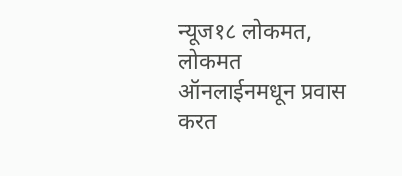न्यूज१८ लोकमत, लोकमत ऑनलाईनमधून प्रवास करत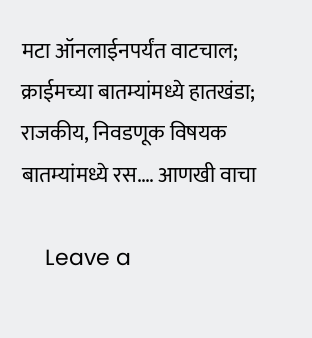मटा ऑनलाईनपर्यंत वाटचाल; क्राईमच्या बातम्यांमध्ये हातखंडा; राजकीय, निवडणूक विषयक बातम्यांमध्ये रस.… आणखी वाचा

    Leave a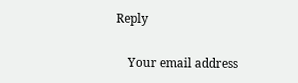Reply

    Your email address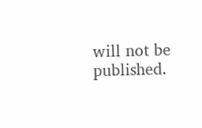will not be published.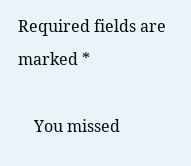Required fields are marked *

    You missed